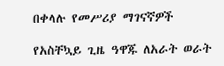በቀላሉ የመሥሪያ ማገናኛዎች

የአስቸኳይ ጊዜ ዓዋጁ ለአራት ወራት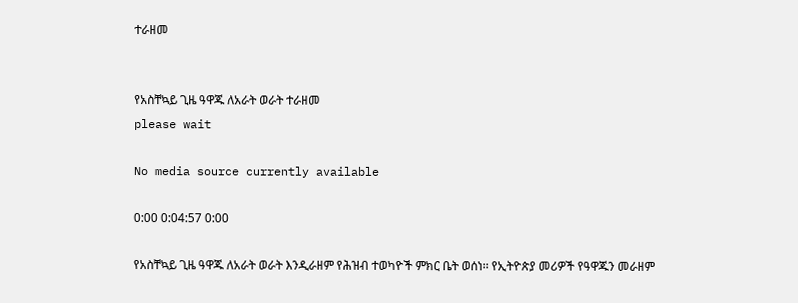ተራዘመ


የአስቸኳይ ጊዜ ዓዋጁ ለአራት ወራት ተራዘመ
please wait

No media source currently available

0:00 0:04:57 0:00

የአስቸኳይ ጊዜ ዓዋጁ ለአራት ወራት እንዲራዘም የሕዝብ ተወካዮች ምክር ቤት ወሰነ፡፡ የኢትዮጵያ መሪዎች የዓዋጁን መራዘም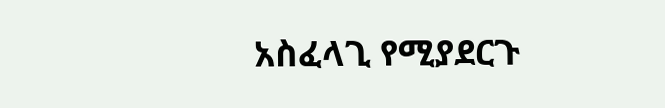አስፈላጊ የሚያደርጉ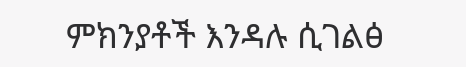ምክንያቶች እንዳሉ ሲገልፅ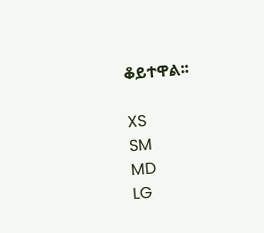ቆይተዋል፡፡

XS
SM
MD
LG